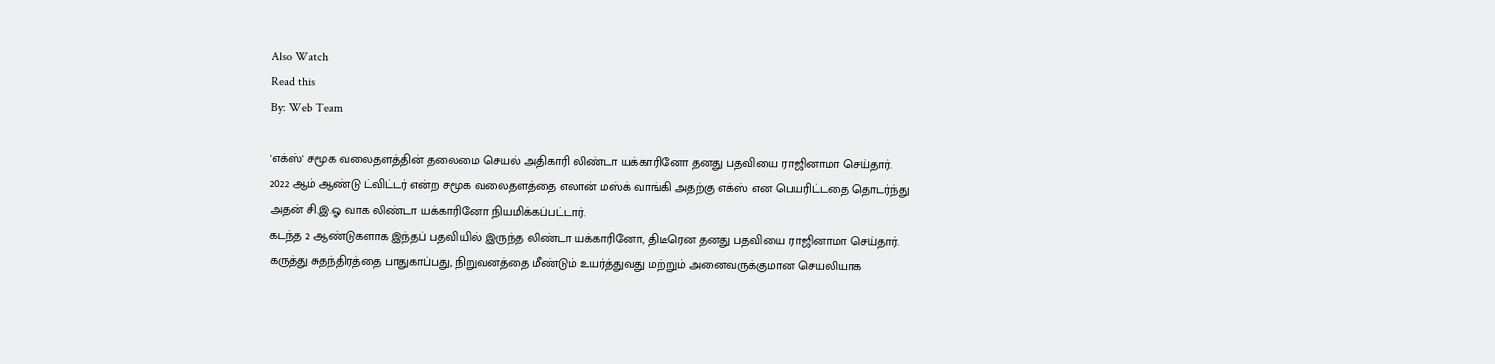Also Watch
Read this
By: Web Team

'எக்ஸ்' சமூக வலைதளத்தின் தலைமை செயல் அதிகாரி லிண்டா யக்காரினோ தனது பதவியை ராஜினாமா செய்தார்.
2022 ஆம் ஆண்டு ட்விட்டர் என்ற சமூக வலைதளத்தை எலான் மஸ்க் வாங்கி அதற்கு எக்ஸ் என பெயரிட்டதை தொடர்ந்து அதன் சி.இ.ஓ வாக லிண்டா யக்காரினோ நியமிக்கப்பட்டார்.
கடந்த 2 ஆண்டுகளாக இந்தப் பதவியில் இருந்த லிண்டா யக்காரினோ, திடீரென தனது பதவியை ராஜினாமா செய்தார்.
கருத்து சுதந்திரத்தை பாதுகாப்பது, நிறுவனத்தை மீண்டும் உயர்த்துவது மற்றும் அனைவருக்குமான செயலியாக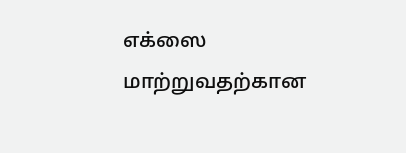எக்ஸை மாற்றுவதற்கான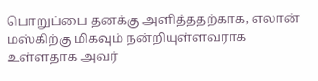பொறுப்பை தனக்கு அளித்ததற்காக, எலான் மஸ்கிற்கு மிகவும் நன்றியுள்ளவராக உள்ளதாக அவர்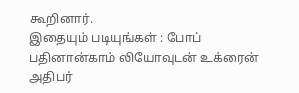கூறினார்.
இதையும் படியுங்கள் : போப் பதினான்காம் லியோவுடன் உக்ரைன் அதிபர்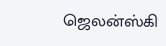ஜெலன்ஸ்கி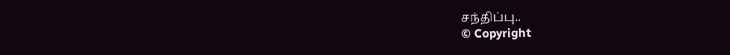சந்திப்பு..
© Copyright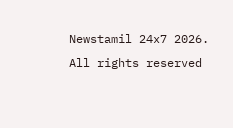Newstamil 24x7 2026. All rights reserved